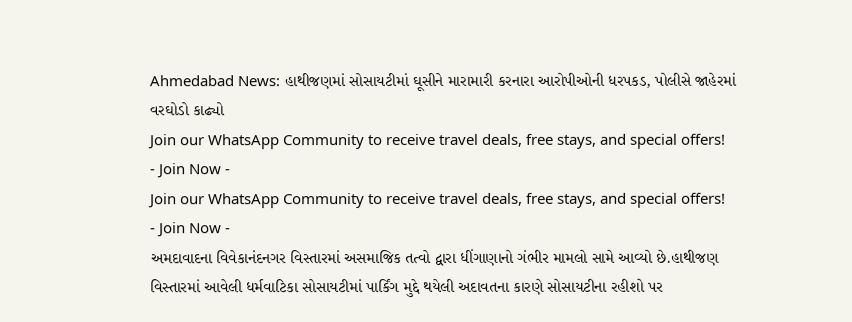Ahmedabad News: હાથીજણમાં સોસાયટીમાં ઘૂસીને મારામારી કરનારા આરોપીઓની ધરપકડ, પોલીસે જાહેરમાં વરઘોડો કાઢ્યો
Join our WhatsApp Community to receive travel deals, free stays, and special offers!
- Join Now -
Join our WhatsApp Community to receive travel deals, free stays, and special offers!
- Join Now -
અમદાવાદના વિવેકાનંદનગર વિસ્તારમાં અસમાજિક તત્વો દ્વારા ધીંગાણાનો ગંભીર મામલો સામે આવ્યો છે.હાથીજણ વિસ્તારમાં આવેલી ધર્મવાટિકા સોસાયટીમાં પાર્કિંગ મુદ્દે થયેલી અદાવતના કારણે સોસાયટીના રહીશો પર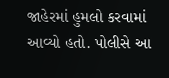જાહેરમાં હુમલો કરવામાં આવ્યો હતો. પોલીસે આ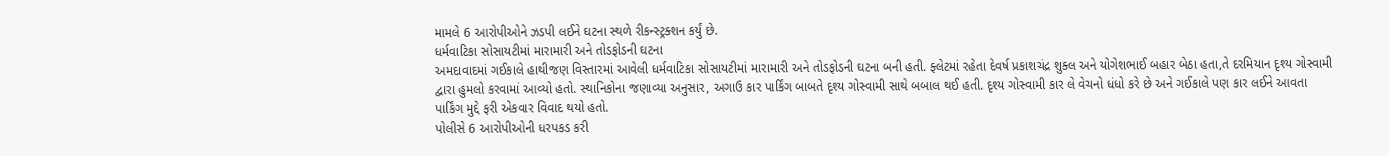મામલે 6 આરોપીઓને ઝડપી લઈને ઘટના સ્થળે રીકન્સ્ટ્રક્શન કર્યું છે.
ધર્મવાટિકા સોસાયટીમાં મારામારી અને તોડફોડની ઘટના
અમદાવાદમાં ગઈકાલે હાથીજણ વિસ્તારમાં આવેલી ધર્મવાટિકા સોસાયટીમાં મારામારી અને તોડફોડની ઘટના બની હતી. ફ્લેટમાં રહેતા દેવર્ષ પ્રકાશચંદ્ર શુક્લ અને યોગેશભાઈ બહાર બેઠા હતા,તે દરમિયાન દૃશ્ય ગોસ્વામી દ્વારા હુમલો કરવામાં આવ્યો હતો. સ્થાનિકોના જણાવ્યા અનુસાર, અગાઉ કાર પાર્કિંગ બાબતે દૃશ્ય ગોસ્વામી સાથે બબાલ થઈ હતી. દૃશ્ય ગોસ્વામી કાર લે વેચનો ધંધો કરે છે અને ગઈકાલે પણ કાર લઈને આવતા પાર્કિંગ મુદ્દે ફરી એકવાર વિવાદ થયો હતો.
પોલીસે 6 આરોપીઓની ધરપકડ કરી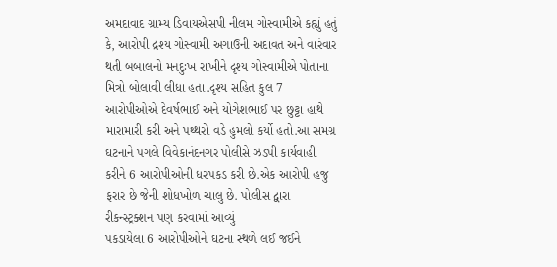અમદાવાદ ગ્રામ્ય ડિવાયએસપી નીલમ ગોસ્વામીએ કહ્યું હતું કે, આરોપી દ્રશ્ય ગોસ્વામી અગાઉની અદાવત અને વારંવાર થતી બબાલનો મનદુઃખ રાખીને દૃશ્ય ગોસ્વામીએ પોતાના મિત્રો બોલાવી લીધા હતા.દૃશ્ય સહિત કુલ 7 આરોપીઓએ દેવર્ષભાઈ અને યોગેશભાઈ પર છુટ્ટા હાથે મારામારી કરી અને પથ્થરો વડે હુમલો કર્યો હતો.આ સમગ્ર ઘટનાને પગલે વિવેકાનંદનગર પોલીસે ઝડપી કાર્યવાહી કરીને 6 આરોપીઓની ધરપકડ કરી છે.એક આરોપી હજુ ફરાર છે જેની શોધખોળ ચાલુ છે. પોલીસ દ્વારા રીકન્સ્ટ્રક્શન પણ કરવામાં આવ્યું
પકડાયેલા 6 આરોપીઓને ઘટના સ્થળે લઈ જઈને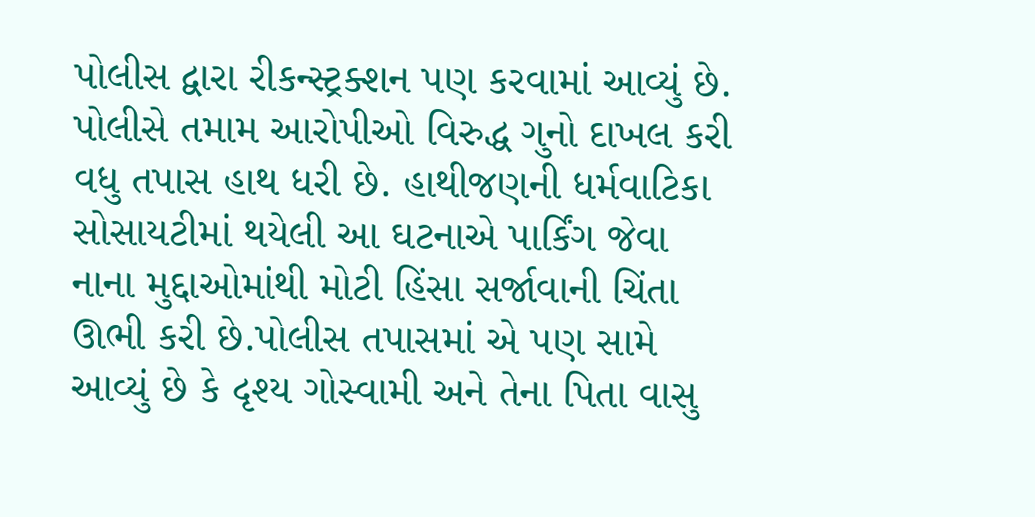પોલીસ દ્વારા રીકન્સ્ટ્રક્શન પણ કરવામાં આવ્યું છે. પોલીસે તમામ આરોપીઓ વિરુદ્ધ ગુનો દાખલ કરી વધુ તપાસ હાથ ધરી છે. હાથીજણની ધર્મવાટિકા સોસાયટીમાં થયેલી આ ઘટનાએ પાર્કિંગ જેવા નાના મુદ્દાઓમાંથી મોટી હિંસા સર્જાવાની ચિંતા ઊભી કરી છે.પોલીસ તપાસમાં એ પણ સામે આવ્યું છે કે દૃશ્ય ગોસ્વામી અને તેના પિતા વાસુ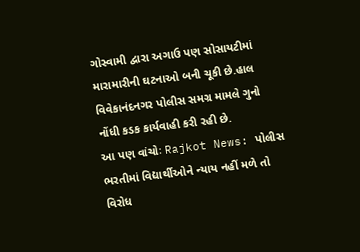ગોસ્વામી દ્વારા અગાઉ પણ સોસાયટીમાં મારામારીની ઘટનાઓ બની ચૂકી છે.હાલ વિવેકાનંદનગર પોલીસ સમગ્ર મામલે ગુનો નોંધી કડક કાર્યવાહી કરી રહી છે.
આ પણ વાંચોઃ Rajkot News: પોલીસ ભરતીમાં વિદ્યાર્થીઓને ન્યાય નહીં મળે તો વિરોધ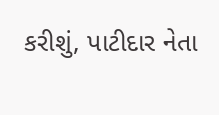કરીશું, પાટીદાર નેતા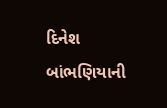દિનેશ બાંભણિયાની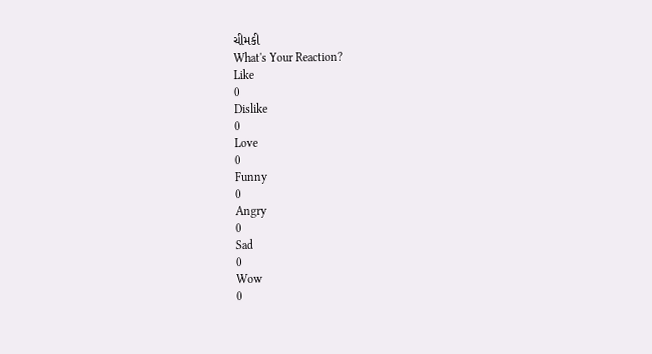ચીમકી
What's Your Reaction?
Like
0
Dislike
0
Love
0
Funny
0
Angry
0
Sad
0
Wow
0